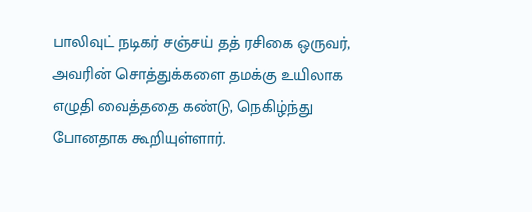பாலிவுட் நடிகர் சஞ்சய் தத் ரசிகை ஒருவர், அவரின் சொத்துக்களை தமக்கு உயிலாக எழுதி வைத்ததை கண்டு, நெகிழ்ந்து போனதாக கூறியுள்ளார்.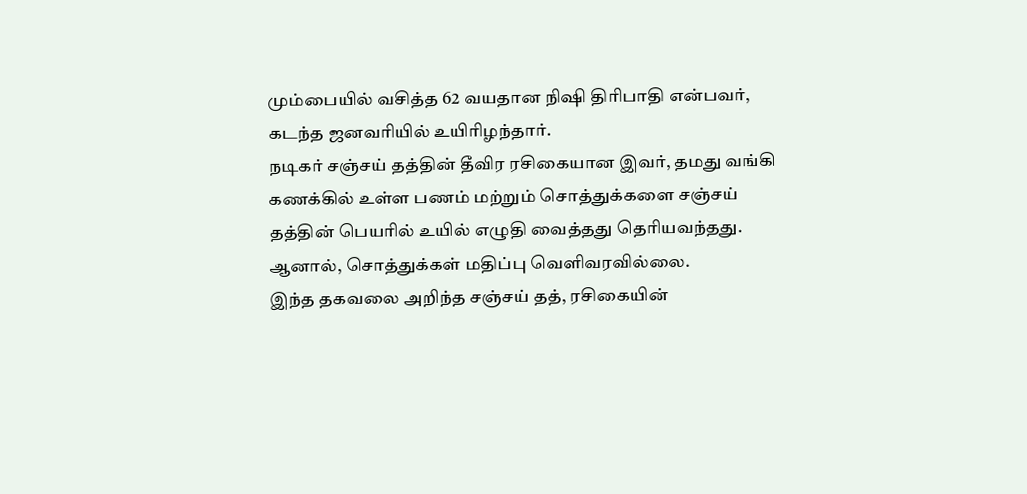மும்பையில் வசித்த 62 வயதான நிஷி திரிபாதி என்பவர், கடந்த ஜனவரியில் உயிரிழந்தார்.
நடிகர் சஞ்சய் தத்தின் தீவிர ரசிகையான இவர், தமது வங்கி கணக்கில் உள்ள பணம் மற்றும் சொத்துக்களை சஞ்சய் தத்தின் பெயரில் உயில் எழுதி வைத்தது தெரியவந்தது. ஆனால், சொத்துக்கள் மதிப்பு வெளிவரவில்லை.
இந்த தகவலை அறிந்த சஞ்சய் தத், ரசிகையின்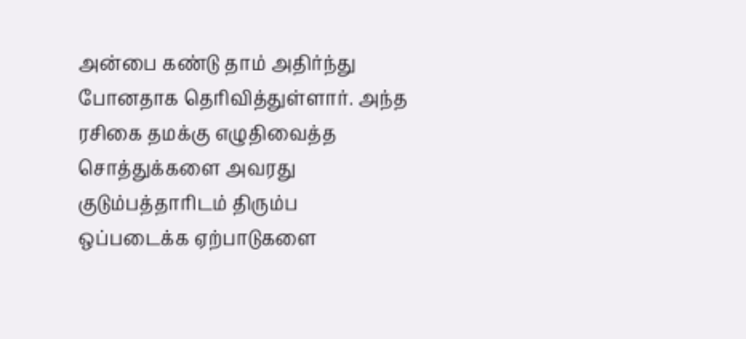அன்பை கண்டு தாம் அதிர்ந்து போனதாக தெரிவித்துள்ளார். அந்த ரசிகை தமக்கு எழுதிவைத்த சொத்துக்களை அவரது குடும்பத்தாரிடம் திரும்ப ஒப்படைக்க ஏற்பாடுகளை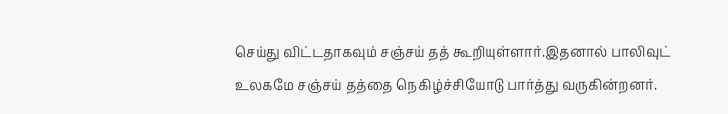செய்து விட்டதாகவும் சஞ்சய் தத் கூறியுள்ளார்.இதனால் பாலிவுட் உலகமே சஞ்சய் தத்தை நெகிழ்ச்சியோடு பார்த்து வருகின்றனர்.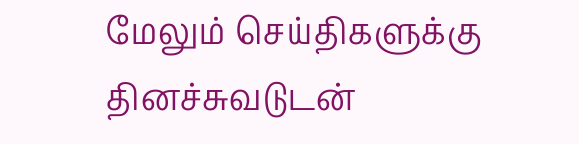மேலும் செய்திகளுக்கு தினச்சுவடுடன்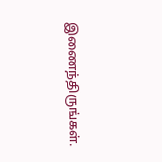இணைந்திருங்கள்.